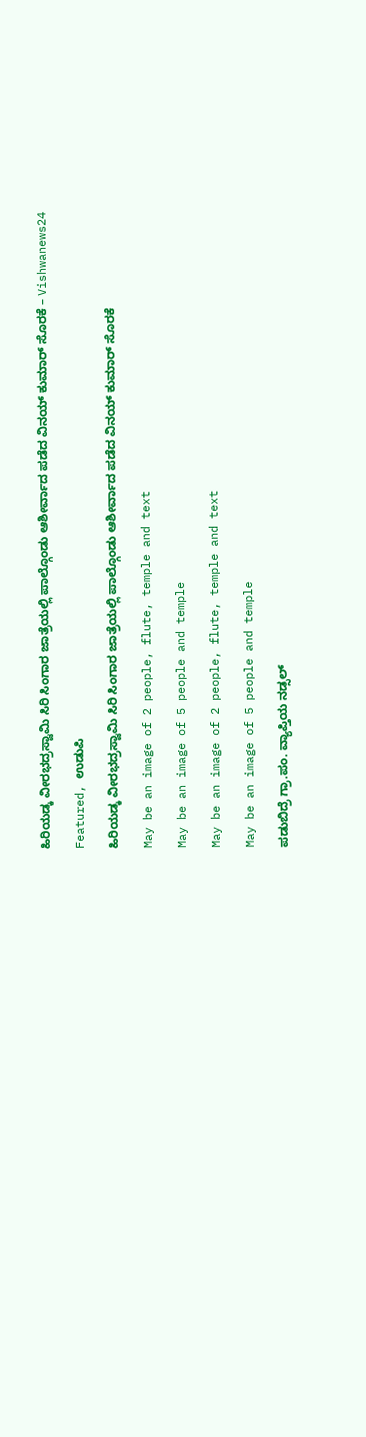ಹಿರಿಯಡ್ಕ ವೀರಭದ್ರಸ್ವಾಮಿ ಸಿರಿ ಸಿಂಗಾರ ಜಾತ್ರೆಯಲ್ಲಿ ಪಾಲ್ಗೊಂಡು ಆಶೀರ್ವಾದ ಪಡೆದ ವಿನಯ್ ಕುಮಾರ್ ಸೊರಕೆ – Vishwanews24

Featured, ಉಡುಪಿ

ಹಿರಿಯಡ್ಕ ವೀರಭದ್ರಸ್ವಾಮಿ ಸಿರಿ ಸಿಂಗಾರ ಜಾತ್ರೆಯಲ್ಲಿ ಪಾಲ್ಗೊಂಡು ಆಶೀರ್ವಾದ ಪಡೆದ ವಿನಯ್ ಕುಮಾರ್ ಸೊರಕೆ

May be an image of 2 people, flute, temple and text

May be an image of 5 people and temple

May be an image of 2 people, flute, temple and text

May be an image of 5 people and temple

ಪಡುಬಿದ್ರೆ ಗ್ರಾ.ಪಂ. ವ್ಯಾಪ್ತಿಯ ನಡ್ಸಲ್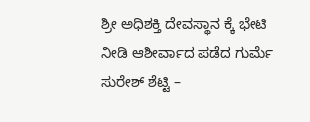ಶ್ರೀ ಅಧಿಶಕ್ತಿ ದೇವಸ್ಥಾನ ಕ್ಕೆ ಭೇಟಿ ನೀಡಿ ಆಶೀರ್ವಾದ ಪಡೆದ ಗುರ್ಮೆ ಸುರೇಶ್ ಶೆಟ್ಟಿ –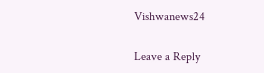Vishwanews24

Leave a Reply